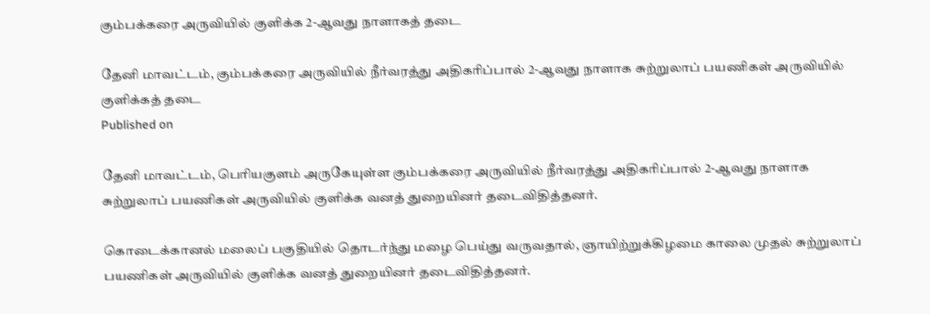கும்பக்கரை அருவியில் குளிக்க 2-ஆவது நாளாகத் தடை

தேனி மாவட்டம், கும்பக்கரை அருவியில் நீர்வரத்து அதிகரிப்பால் 2-ஆவது நாளாக சுற்றுலாப் பயணிகள் அருவியில் குளிக்கத் தடை
Published on

தேனி மாவட்டம், பெரியகுளம் அருகேயுள்ள கும்பக்கரை அருவியில் நீர்வரத்து அதிகரிப்பால் 2-ஆவது நாளாக சுற்றுலாப் பயணிகள் அருவியில் குளிக்க வனத் துறையினர் தடைவிதித்தனர்.

கொடைக்கானல் மலைப் பகுதியில் தொடர்ந்து மழை பெய்து வருவதால், ஞாயிற்றுக்கிழமை காலை முதல் சுற்றுலாப் பயணிகள் அருவியில் குளிக்க வனத் துறையினர் தடைவிதித்தனர்.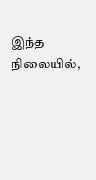இந்த நிலையில்,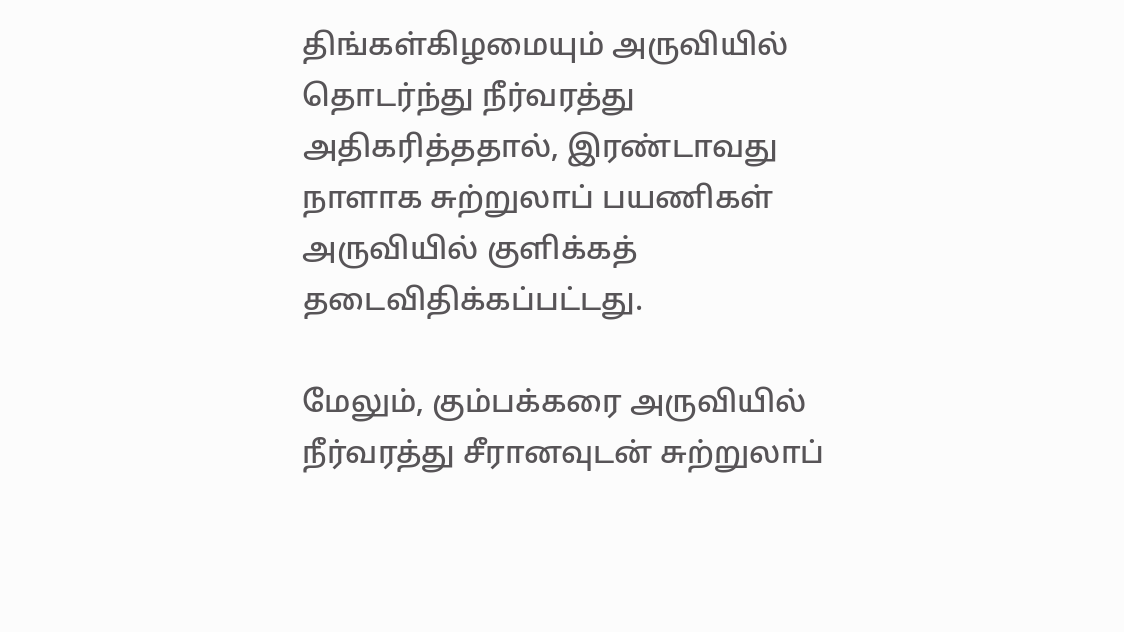திங்கள்கிழமையும் அருவியில் தொடர்ந்து நீர்வரத்து அதிகரித்ததால், இரண்டாவது நாளாக சுற்றுலாப் பயணிகள் அருவியில் குளிக்கத் தடைவிதிக்கப்பட்டது.

மேலும், கும்பக்கரை அருவியில் நீர்வரத்து சீரானவுடன் சுற்றுலாப்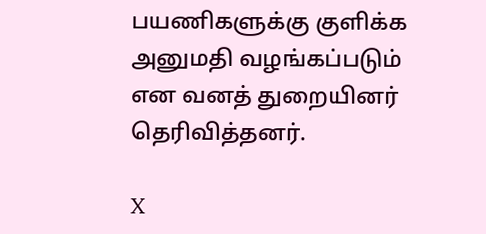பயணிகளுக்கு குளிக்க அனுமதி வழங்கப்படும் என வனத் துறையினர் தெரிவித்தனர்.

X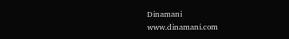Dinamani
www.dinamani.com